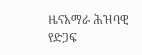ዜናአማራ ሕዝባዊ የድጋፍ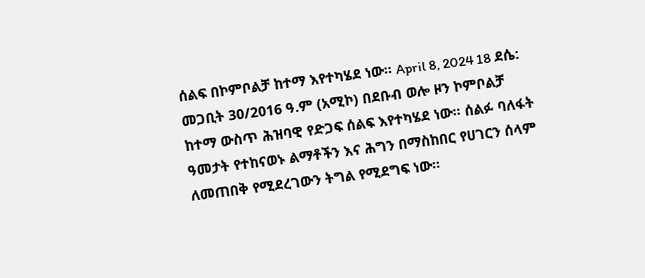ሰልፍ በኮምቦልቻ ከተማ እየተካሄደ ነው። April 8, 2024 18 ደሴ: መጋቢት 30/2016 ዓ.ም (አሚኮ) በደቡብ ወሎ ዞን ኮምቦልቻ ከተማ ውስጥ ሕዝባዊ የድጋፍ ሰልፍ እየተካሄደ ነው። ሰልፉ ባለፋት ዓመታት የተከናወኑ ልማቶችን እና ሕግን በማስከበር የሀገርን ሰላም ለመጠበቅ የሚደረገውን ትግል የሚደግፍ ነው።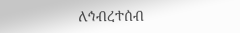ለኅብረተሰብ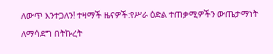ለውጥ እንተጋለን! ተዛማች ዜናዎች:የሥራ ዕድል ተጠቃሚዎችን ውጤታማነት ለማሳደግ በትኩረት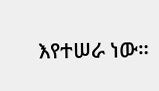እየተሠራ ነው።